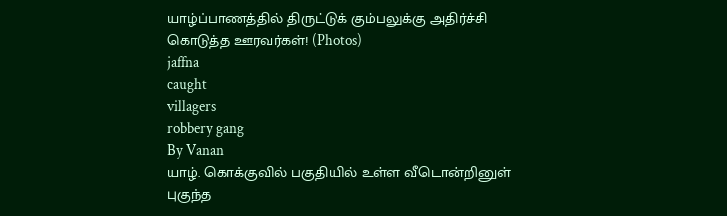யாழ்ப்பாணத்தில் திருட்டுக் கும்பலுக்கு அதிர்ச்சி கொடுத்த ஊரவர்கள்! (Photos)
jaffna
caught
villagers
robbery gang
By Vanan
யாழ். கொக்குவில் பகுதியில் உள்ள வீடொன்றினுள் புகுந்த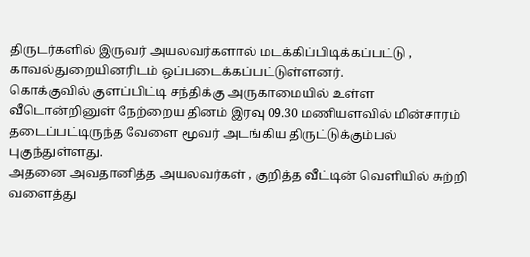திருடர்களில் இருவர் அயலவர்களால் மடக்கிப்பிடிக்கப்பட்டு , காவல்துறையினரிடம் ஒப்படைக்கப்பட்டுள்ளனர்.
கொக்குவில் குளப்பிட்டி சந்திக்கு அருகாமையில் உள்ள வீடொன்றினுள் நேற்றைய தினம் இரவு 09.30 மணியளவில் மின்சாரம் தடைப்பட்டிருந்த வேளை மூவர் அடங்கிய திருட்டுக்கும்பல் புகுந்துள்ளது.
அதனை அவதானித்த அயலவர்கள் , குறித்த வீட்டின் வெளியில் சுற்றி வளைத்து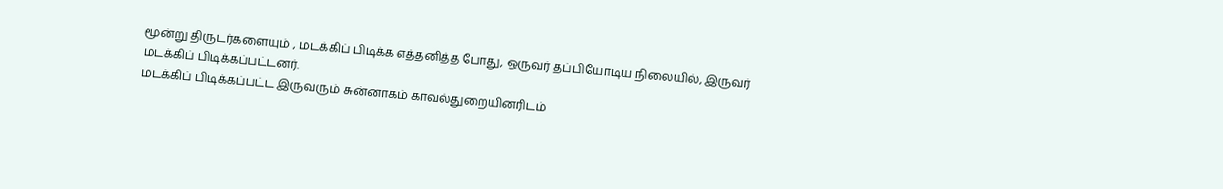மூன்று திருடர்களையும் , மடக்கிப் பிடிக்க எத்தனித்த போது, ஒருவர் தப்பியோடிய நிலையில், இருவர் மடக்கிப் பிடிக்கப்பட்டனர்.
மடக்கிப் பிடிக்கப்பட்ட இருவரும் சுன்னாகம் காவல்துறையினரிடம்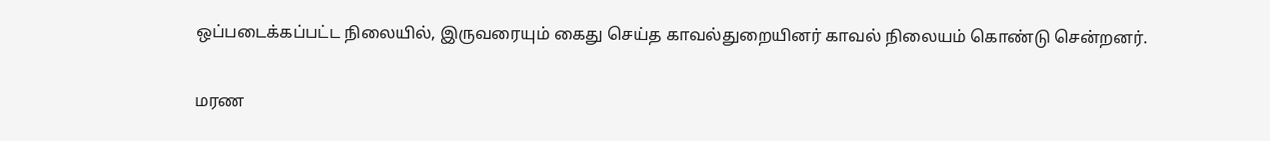ஒப்படைக்கப்பட்ட நிலையில், இருவரையும் கைது செய்த காவல்துறையினர் காவல் நிலையம் கொண்டு சென்றனர்.

மரண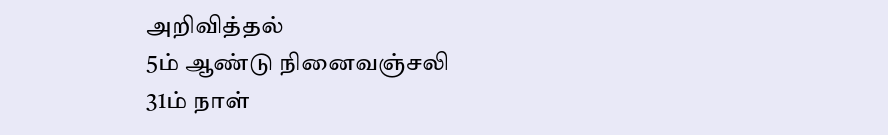அறிவித்தல்
5ம் ஆண்டு நினைவஞ்சலி
31ம் நாள்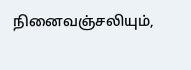நினைவஞ்சலியும்,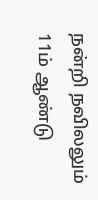நன்றி நவிலலும்
11ம் ஆண்டு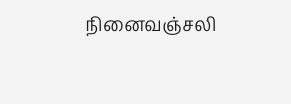நினைவஞ்சலி